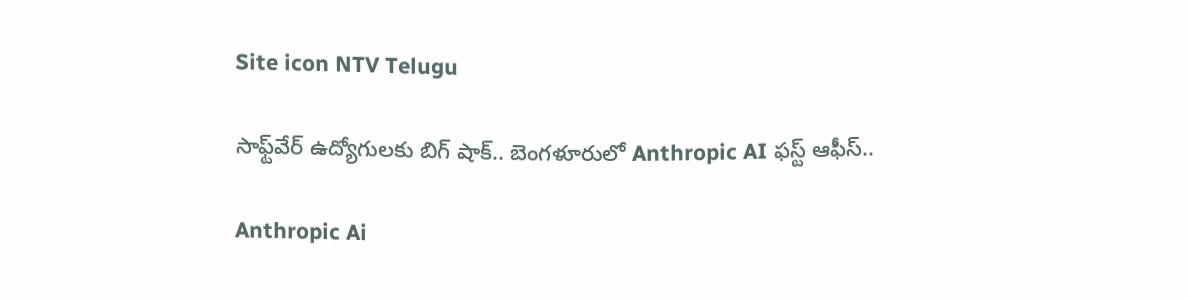Site icon NTV Telugu

సాఫ్ట్‌వేర్ ఉద్యోగులకు బిగ్ షాక్.. బెంగళూరులో Anthropic AI ఫస్ట్ ఆఫీస్..

Anthropic Ai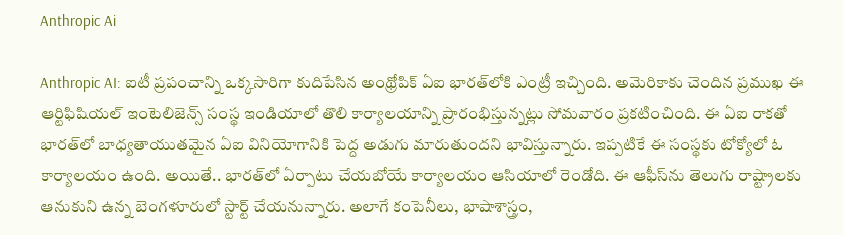Anthropic Ai

Anthropic AI: ఐటీ ప్రపంచాన్ని ఒక్కసారిగా కుదిపేసిన అంథ్రోపిక్ ఏఐ భారత్‌లోకి ఎంట్రీ ఇచ్చింది. అమెరికాకు చెందిన ప్రముఖ ఈ ఆర్టిఫిషియల్ ఇంటెలిజెన్స్ సంస్థ ఇండియాలో తొలి కార్యాలయాన్ని ప్రారంభిస్తున్నట్లు సోమవారం ప్రకటించింది. ఈ ఏఐ రాకతో భారత్‌లో బాధ్యతాయుతమైన ఏఐ వినియోగానికి పెద్ద అడుగు మారుతుందని భావిస్తున్నారు. ఇప్పటికే ఈ సంస్థకు టోక్యోలో ఓ కార్యాలయం ఉంది. అయితే.. భారత్‌లో ఏర్పాటు చేయబోయే కార్యాలయం ఆసియాలో రెండోది. ఈ ఆఫీస్‌ను తెలుగు రాష్ట్రాలకు ఆనుకుని ఉన్న బెంగళూరులో స్టార్ట్ చేయనున్నారు. అలాగే కంపెనీలు, భాషాశాస్త్రం,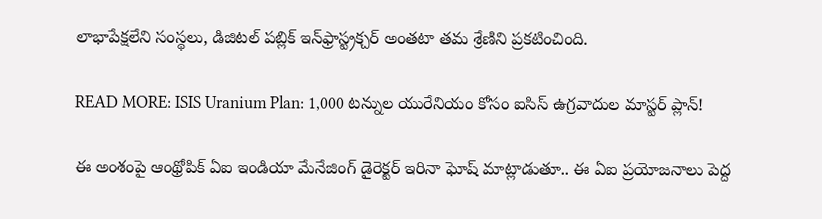లాభాపేక్షలేని సంస్థలు, డిజిటల్ పబ్లిక్ ఇన్‌ఫ్రాస్ట్రక్చర్ అంతటా తమ శ్రేణిని ప్రకటించింది.

READ MORE: ISIS Uranium Plan: 1,000 టన్నుల యురేనియం కోసం ఐసిస్ ఉగ్రవాదుల మాస్టర్ ప్లాన్!

ఈ అంశంపై ఆంథ్రోపిక్ ఏఐ ఇండియా మేనేజింగ్ డైరెక్టర్ ఇరినా ఘోష్ మాట్లాడుతూ.. ఈ ఏఐ ప్రయోజనాలు పెద్ద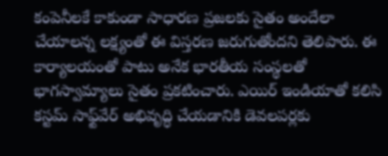కంపెనీలకే కాకుండా సాధారణ ప్రజలకు సైతం అందేలా చేయాలన్న లక్ష్యంతో ఈ విస్తరణ జరుగుతోందని తెలిపారు. ఈ కార్యాలయంతో పాటు అనేక భారతీయ సంస్థలతో భాగస్వామ్యాలు సైతం ప్రకటించారు. ఎయిర్ ఇండియాతో కలిసి కస్టమ్ సాఫ్ట్‌వేర్ అభివృద్ధి చేయడానికి డెవలపర్లకు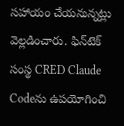సహాయం చేయనున్నట్లు వెల్లడించారు. ఫిన్‌టెక్ సంస్థ CRED Claude Codeను ఉపయోగించి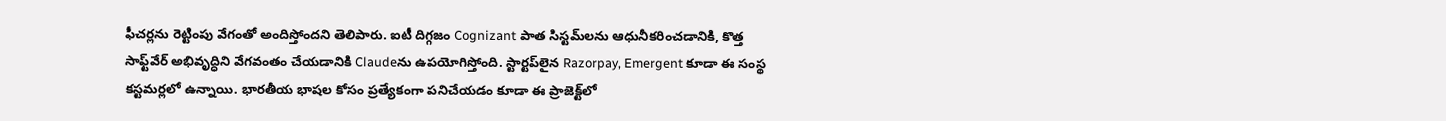ఫీచర్లను రెట్టింపు వేగంతో అందిస్తోందని తెలిపారు. ఐటీ దిగ్గజం Cognizant పాత సిస్టమ్‌లను ఆధునీకరించడానికి, కొత్త సాఫ్ట్‌వేర్ అభివృద్ధిని వేగవంతం చేయడానికి Claudeను ఉపయోగిస్తోంది. స్టార్టప్‌లైన Razorpay, Emergent కూడా ఈ సంస్థ కస్టమర్లలో ఉన్నాయి. భారతీయ భాషల కోసం ప్రత్యేకంగా పనిచేయడం కూడా ఈ ప్రాజెక్ట్‌లో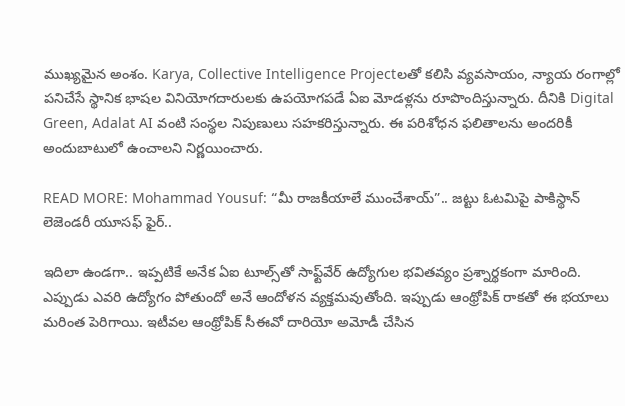ముఖ్యమైన అంశం. Karya, Collective Intelligence Projectలతో కలిసి వ్యవసాయం, న్యాయ రంగాల్లో పనిచేసే స్థానిక భాషల వినియోగదారులకు ఉపయోగపడే ఏఐ మోడళ్లను రూపొందిస్తున్నారు. దీనికి Digital Green, Adalat AI వంటి సంస్థల నిపుణులు సహకరిస్తున్నారు. ఈ పరిశోధన ఫలితాలను అందరికీ అందుబాటులో ఉంచాలని నిర్ణయించారు.

READ MORE: Mohammad Yousuf: “మీ రాజకీయాలే ముంచేశాయ్”.. జట్టు ఓటమిపై పాకిస్థాన్ లెజెండరీ యూసఫ్ ఫైర్..

ఇదిలా ఉండగా.. ఇప్పటికే అనేక ఏఐ టూల్స్‌తో సాఫ్ట్‌వేర్ ఉద్యోగుల భవితవ్యం ప్రశ్నార్థకంగా మారింది. ఎప్పుడు ఎవరి ఉద్యోగం పోతుందో అనే ఆందోళన వ్యక్తమవుతోంది. ఇప్పుడు ఆంథ్రోపిక్ రాకతో ఈ భయాలు మరింత పెరిగాయి. ఇటీవల ఆంథ్రోపిక్ సీఈవో దారియో అమోడీ చేసిన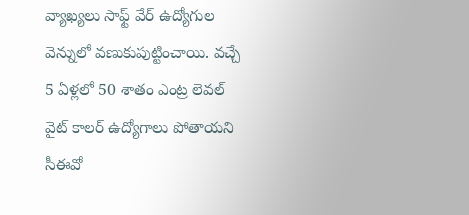వ్యాఖ్యలు సాఫ్ట్ వేర్ ఉద్యోగుల వెన్నులో వణుకుపుట్టించాయి. వచ్చే 5 ఏళ్లలో 50 శాతం ఎంట్ర లెవల్ వైట్ కాలర్ ఉద్యోగాలు పోతాయని సీఈవో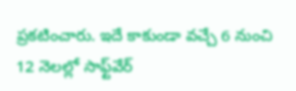ప్రకటించారు. ఇదే కాకుండా వచ్చే 6 నుంచి 12 నెలల్లో సాఫ్ట్‌వేర్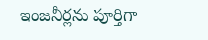ఇంజనీర్లను పూర్తిగా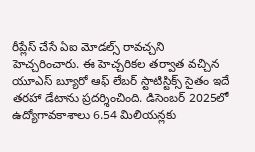రీప్లేస్ చేసే ఏఐ మోడల్స్ రావచ్చని హెచ్చరించారు. ఈ హెచ్చరికల తర్వాత వచ్చిన యూఎస్ బ్యూరో ఆఫ్ లేబర్ స్టాటిస్టిక్స్ సైతం ఇదే తరహా డేటాను ప్రదర్శించింది. డిసెంబర్‌ 2025లో ఉద్యోగావకాశాలు 6.54 మిలియన్లకు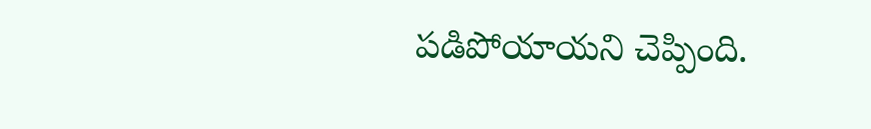పడిపోయాయని చెప్పింది.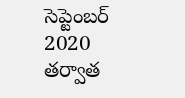సెప్టెంబర్ 2020 తర్వాత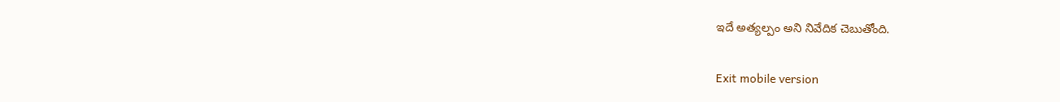ఇదే అత్యల్పం అని నివేదిక చెబుతోంది.

Exit mobile version